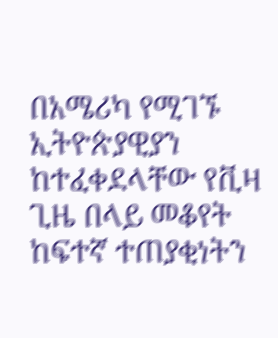በአሜሪካ የሚገኙ ኢትዮጵያዊያን ከተፈቀደላቸው የቪዛ ጊዜ በላይ መቆየት ከፍተኛ ተጠያቂነትን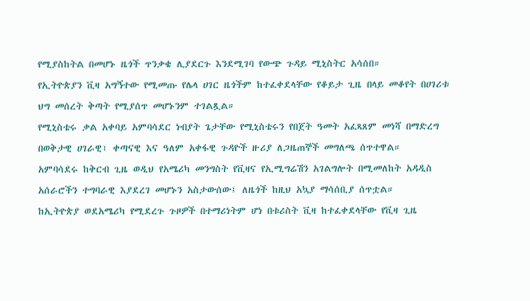የሚያስከትል በመሆኑ ዜጎች ጥንቃቄ ሊያደርጉ እንደሚገባ የውጭ ጉዳይ ሚኒስትር አሳሰበ።
የኢትዮጵያን ቪዛ አግኝተው የሚመጡ የሌላ ሀገር ዜጎችም ከተፈቀደላቸው የቆይታ ጊዜ በላይ መቆየት በሀገሪቱ ህግ መሰረት ቅጣት የሚያሰጥ መሆኑንም ተገልጿል።
የሚኒስቴሩ ቃል አቀባይ አምባሳደር ነብያት ጌታቸው የሚኒስቴሩን የበጀት ዓመት አፈጻጸም መነሻ በማድረግ በወቅታዊ ሀገራዊ፣ ቀጣናዊ እና ዓለም አቀፋዊ ጉዳዮች ዙሪያ ለጋዜጠኞች መግለጫ ሰጥተዋል።
አምባሳደሩ ከቅርብ ጊዜ ወዲህ የአሜሪካ መንግስት የቪዛና የኢሚግሬሽን አገልግሎት በሚመለከት አዳዲስ አሰራሮችን ተግባራዊ እያደረገ መሆኑን አስታውሰው፤ ለዜጎች ከዚህ አኳያ ማሳሰቢያ ሰጥቷል።
ከኢትዮጵያ ወደአሜሪካ የሚደረጉ ጉዞዎች በተማሪነትም ሆነ በቱሪስት ቪዛ ከተፈቀደላቸው የቪዛ ጊዜ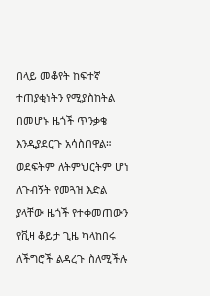በላይ መቆየት ከፍተኛ ተጠያቂነትን የሚያስከትል በመሆኑ ዜጎች ጥንቃቄ እንዲያደርጉ አሳስበዋል።
ወደፍትም ለትምህርትም ሆነ ለጉብኝት የመጓዝ እድል ያላቸው ዜጎች የተቀመጠውን የቪዛ ቆይታ ጊዜ ካላከበሩ ለችግሮች ልዳረጉ ስለሚችሉ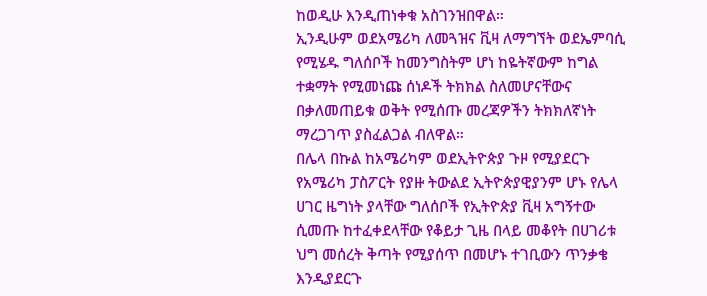ከወዲሁ እንዲጠነቀቁ አስገንዝበዋል።
ኢንዲሁም ወደአሜሪካ ለመጓዝና ቪዛ ለማግኘት ወደኤምባሲ የሚሄዱ ግለሰቦች ከመንግስትም ሆነ ከዬትኛውም ከግል ተቋማት የሚመነጩ ሰነዶች ትክክል ስለመሆናቸውና በቃለመጠይቁ ወቅት የሚሰጡ መረጃዎችን ትክክለኛነት ማረጋገጥ ያስፈልጋል ብለዋል።
በሌላ በኩል ከአሜሪካም ወደኢትዮጵያ ጉዞ የሚያደርጉ የአሜሪካ ፓስፖርት የያዙ ትውልደ ኢትዮጵያዊያንም ሆኑ የሌላ ሀገር ዜግነት ያላቸው ግለሰቦች የኢትዮጵያ ቪዛ አግኝተው ሲመጡ ከተፈቀደላቸው የቆይታ ጊዜ በላይ መቆየት በሀገሪቱ ህግ መሰረት ቅጣት የሚያሰጥ በመሆኑ ተገቢውን ጥንቃቄ እንዲያደርጉ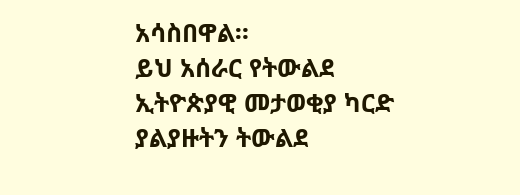አሳስበዋል።
ይህ አሰራር የትውልደ ኢትዮጵያዊ መታወቂያ ካርድ ያልያዙትን ትውልደ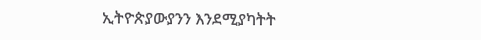ኢትዮጵያውያንን እንደሚያካትት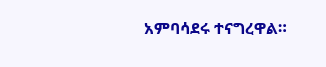አምባሳደሩ ተናግረዋል።